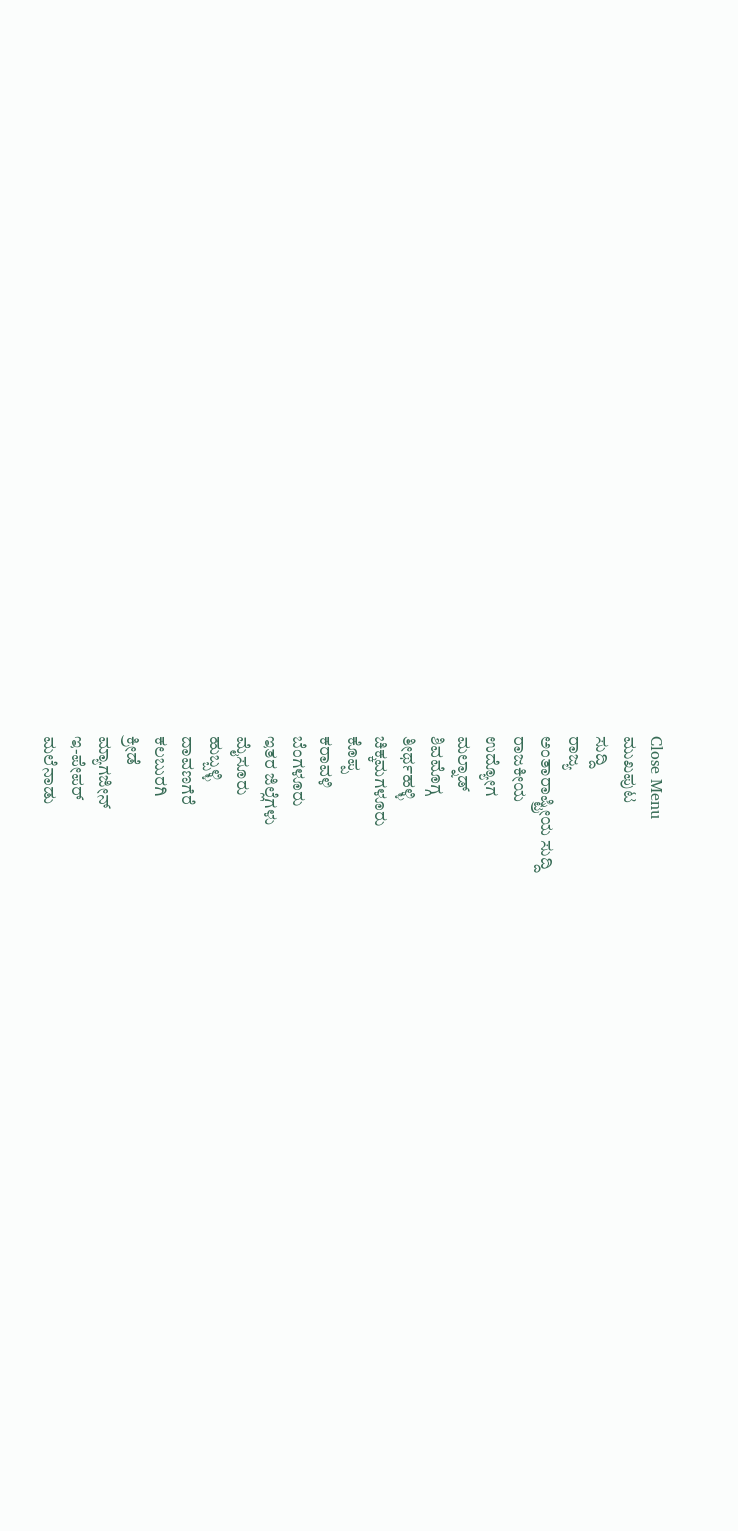Close Menu
ಮುಖಪುಟ
ಸುದ್ದಿ
ರಾಜ್ಯ
ಅಂತಾರಾಷ್ಟ್ರೀಯ ಸುದ್ದಿ
ರಾಜಕೀಯ
ಉದ್ಯೋಗ
ಮಲ್ನಾಡ್
ಶಿವಮೊಗ್ಗ
ತೀರ್ಥಹಳ್ಳಿ
ಚಿಕ್ಕಮಗಳೂರು
ಕೊಪ್ಪ
ಕರಾವಳಿ
ಬೆಂಗಳೂರು
ಇತರ ಜಿಲ್ಲೆಗಳು
ಮೈಸೂರು
ಹುಬ್ಬಳ್ಳಿ
ದಾವಣಗೆರೆ
ಕಲಬುರಗಿ
ಕ್ರೀಡೆ
ಮ್ಯಾಗಜೀನ್
ಇ-ಪೇಪರ್
ಮಲೆನಾಡು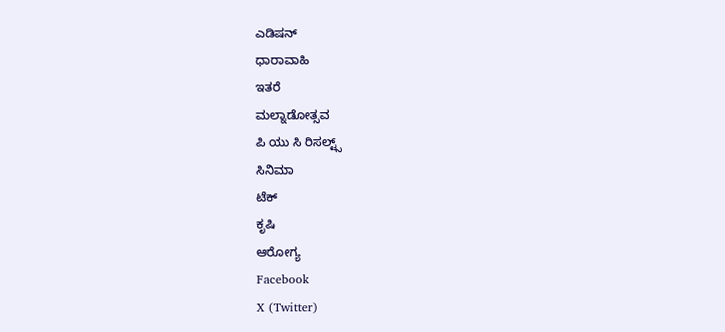ಎಡಿಷನ್
ಧಾರಾವಾಹಿ
ಇತರೆ
ಮಲ್ನಾಡೋತ್ಸವ
ಪಿ ಯು ಸಿ ರಿಸಲ್ಟ್ಸ್
ಸಿನಿಮಾ
ಟೆಕ್
ಕೃಷಿ
ಆರೋಗ್ಯ
Facebook
X (Twitter)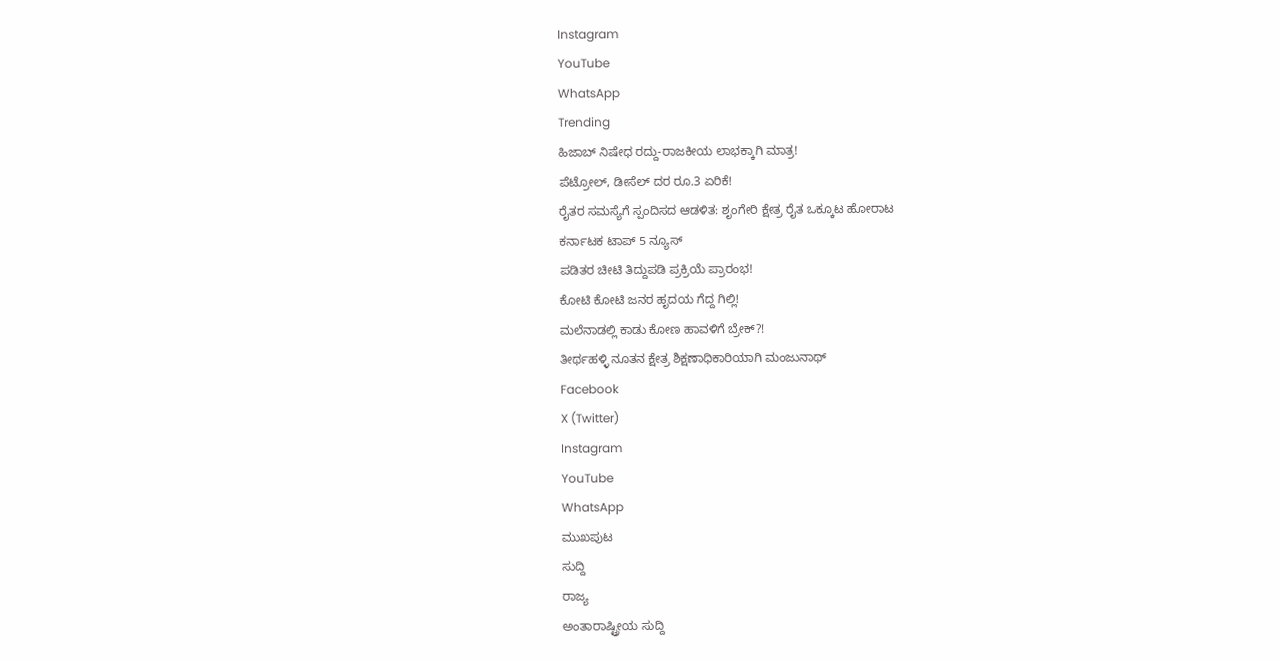Instagram
YouTube
WhatsApp
Trending
ಹಿಜಾಬ್ ನಿಷೇಧ ರದ್ದು-ರಾಜಕೀಯ ಲಾಭಕ್ಕಾಗಿ ಮಾತ್ರ!
ಪೆಟ್ರೋಲ್, ಡೀಸೆಲ್ ದರ ರೂ.3 ಏರಿಕೆ!
ರೈತರ ಸಮಸ್ಯೆಗೆ ಸ್ಪಂದಿಸದ ಆಡಳಿತ: ಶೃಂಗೇರಿ ಕ್ಷೇತ್ರ ರೈತ ಒಕ್ಕೂಟ ಹೋರಾಟ
ಕರ್ನಾಟಕ ಟಾಪ್ 5 ನ್ಯೂಸ್
ಪಡಿತರ ಚೀಟಿ ತಿದ್ದುಪಡಿ ಪ್ರಕ್ರಿಯೆ ಪ್ರಾರಂಭ!
ಕೋಟಿ ಕೋಟಿ ಜನರ ಹೃದಯ ಗೆದ್ದ ಗಿಲ್ಲಿ!
ಮಲೆನಾಡಲ್ಲಿ ಕಾಡು ಕೋಣ ಹಾವಳಿಗೆ ಬ್ರೇಕ್?!
ತೀರ್ಥಹಳ್ಳಿ ನೂತನ ಕ್ಷೇತ್ರ ಶಿಕ್ಷಣಾಧಿಕಾರಿಯಾಗಿ ಮಂಜುನಾಥ್
Facebook
X (Twitter)
Instagram
YouTube
WhatsApp
ಮುಖಪುಟ
ಸುದ್ದಿ
ರಾಜ್ಯ
ಅಂತಾರಾಷ್ಟ್ರೀಯ ಸುದ್ದಿ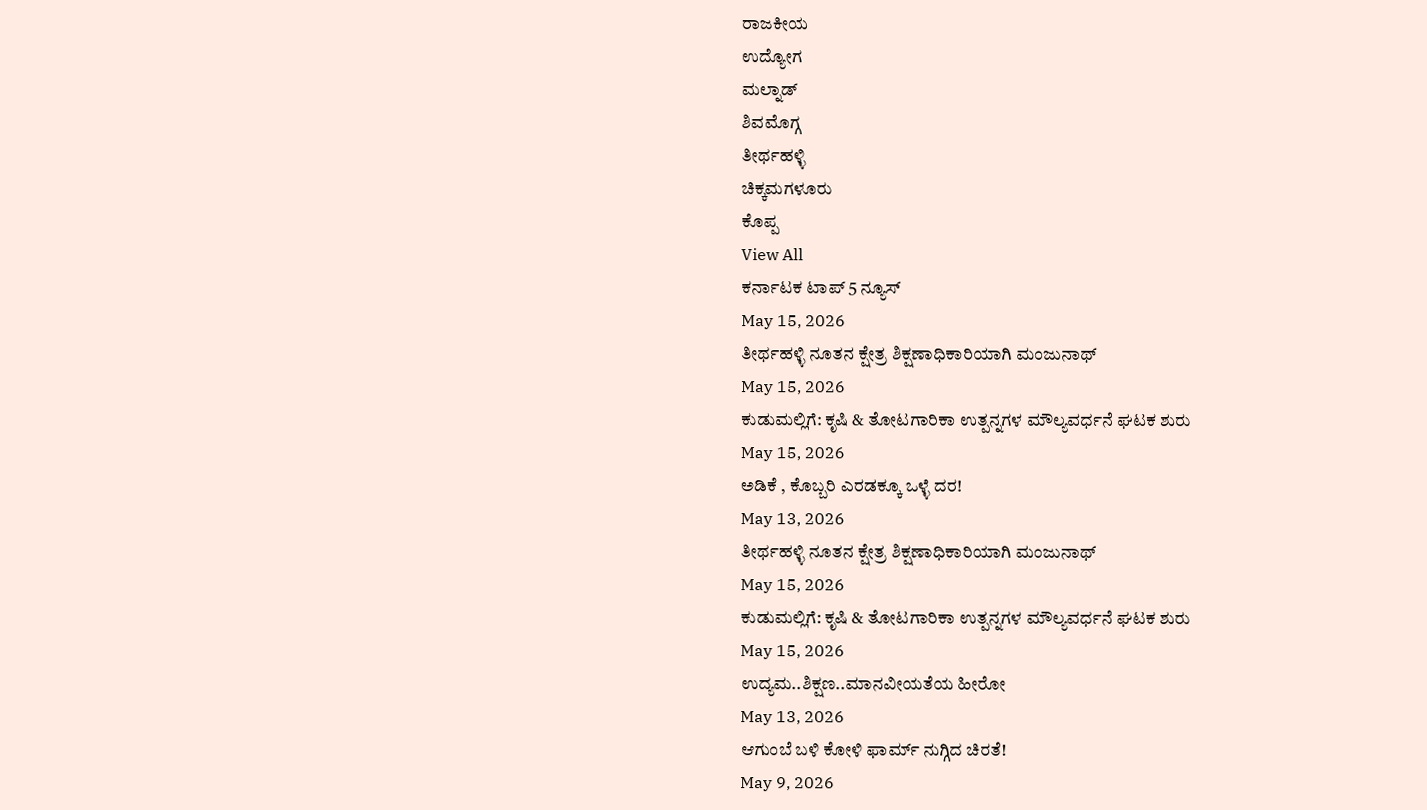ರಾಜಕೀಯ
ಉದ್ಯೋಗ
ಮಲ್ನಾಡ್
ಶಿವಮೊಗ್ಗ
ತೀರ್ಥಹಳ್ಳಿ
ಚಿಕ್ಕಮಗಳೂರು
ಕೊಪ್ಪ
View All
ಕರ್ನಾಟಕ ಟಾಪ್ 5 ನ್ಯೂಸ್
May 15, 2026
ತೀರ್ಥಹಳ್ಳಿ ನೂತನ ಕ್ಷೇತ್ರ ಶಿಕ್ಷಣಾಧಿಕಾರಿಯಾಗಿ ಮಂಜುನಾಥ್
May 15, 2026
ಕುಡುಮಲ್ಲಿಗೆ: ಕೃಷಿ & ತೋಟಗಾರಿಕಾ ಉತ್ಪನ್ನಗಳ ಮೌಲ್ಯವರ್ಧನೆ ಘಟಕ ಶುರು
May 15, 2026
ಅಡಿಕೆ , ಕೊಬ್ಬರಿ ಎರಡಕ್ಕೂ ಒಳ್ಳೆ ದರ!
May 13, 2026
ತೀರ್ಥಹಳ್ಳಿ ನೂತನ ಕ್ಷೇತ್ರ ಶಿಕ್ಷಣಾಧಿಕಾರಿಯಾಗಿ ಮಂಜುನಾಥ್
May 15, 2026
ಕುಡುಮಲ್ಲಿಗೆ: ಕೃಷಿ & ತೋಟಗಾರಿಕಾ ಉತ್ಪನ್ನಗಳ ಮೌಲ್ಯವರ್ಧನೆ ಘಟಕ ಶುರು
May 15, 2026
ಉದ್ಯಮ..ಶಿಕ್ಷಣ..ಮಾನವೀಯತೆಯ ಹೀರೋ
May 13, 2026
ಆಗುಂಬೆ ಬಳಿ ಕೋಳಿ ಫಾರ್ಮ್ ನುಗ್ಗಿದ ಚಿರತೆ!
May 9, 2026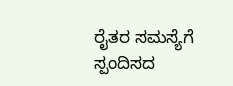ರೈತರ ಸಮಸ್ಯೆಗೆ ಸ್ಪಂದಿಸದ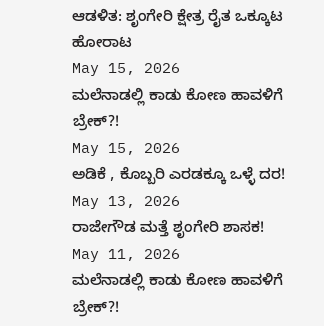ಆಡಳಿತ: ಶೃಂಗೇರಿ ಕ್ಷೇತ್ರ ರೈತ ಒಕ್ಕೂಟ ಹೋರಾಟ
May 15, 2026
ಮಲೆನಾಡಲ್ಲಿ ಕಾಡು ಕೋಣ ಹಾವಳಿಗೆ ಬ್ರೇಕ್?!
May 15, 2026
ಅಡಿಕೆ , ಕೊಬ್ಬರಿ ಎರಡಕ್ಕೂ ಒಳ್ಳೆ ದರ!
May 13, 2026
ರಾಜೇಗೌಡ ಮತ್ತೆ ಶೃಂಗೇರಿ ಶಾಸಕ!
May 11, 2026
ಮಲೆನಾಡಲ್ಲಿ ಕಾಡು ಕೋಣ ಹಾವಳಿಗೆ ಬ್ರೇಕ್?!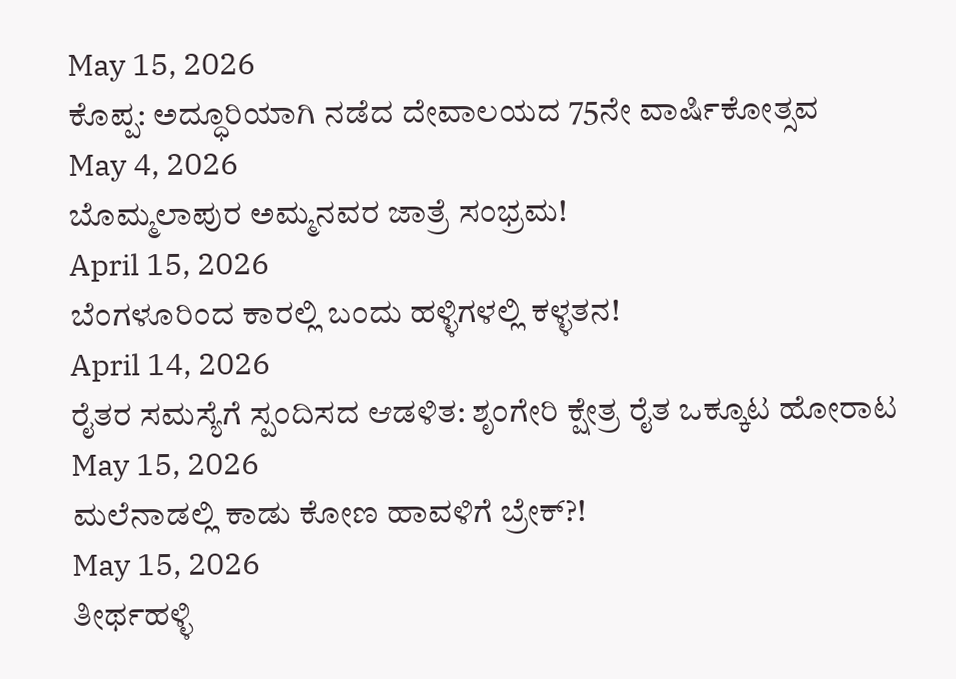May 15, 2026
ಕೊಪ್ಪ: ಅದ್ಧೂರಿಯಾಗಿ ನಡೆದ ದೇವಾಲಯದ 75ನೇ ವಾರ್ಷಿಕೋತ್ಸವ
May 4, 2026
ಬೊಮ್ಮಲಾಪುರ ಅಮ್ಮನವರ ಜಾತ್ರೆ ಸಂಭ್ರಮ!
April 15, 2026
ಬೆಂಗಳೂರಿಂದ ಕಾರಲ್ಲಿ ಬಂದು ಹಳ್ಳಿಗಳಲ್ಲಿ ಕಳ್ಳತನ!
April 14, 2026
ರೈತರ ಸಮಸ್ಯೆಗೆ ಸ್ಪಂದಿಸದ ಆಡಳಿತ: ಶೃಂಗೇರಿ ಕ್ಷೇತ್ರ ರೈತ ಒಕ್ಕೂಟ ಹೋರಾಟ
May 15, 2026
ಮಲೆನಾಡಲ್ಲಿ ಕಾಡು ಕೋಣ ಹಾವಳಿಗೆ ಬ್ರೇಕ್?!
May 15, 2026
ತೀರ್ಥಹಳ್ಳಿ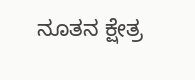ನೂತನ ಕ್ಷೇತ್ರ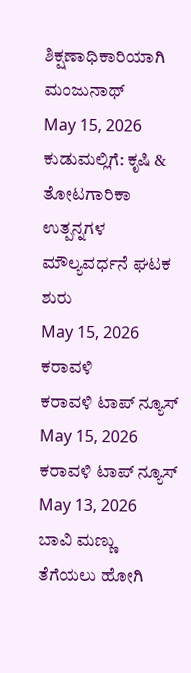ಶಿಕ್ಷಣಾಧಿಕಾರಿಯಾಗಿ ಮಂಜುನಾಥ್
May 15, 2026
ಕುಡುಮಲ್ಲಿಗೆ: ಕೃಷಿ & ತೋಟಗಾರಿಕಾ ಉತ್ಪನ್ನಗಳ ಮೌಲ್ಯವರ್ಧನೆ ಘಟಕ ಶುರು
May 15, 2026
ಕರಾವಳಿ
ಕರಾವಳಿ ಟಾಪ್ ನ್ಯೂಸ್
May 15, 2026
ಕರಾವಳಿ ಟಾಪ್ ನ್ಯೂಸ್
May 13, 2026
ಬಾವಿ ಮಣ್ಣು ತೆಗೆಯಲು ಹೋಗಿ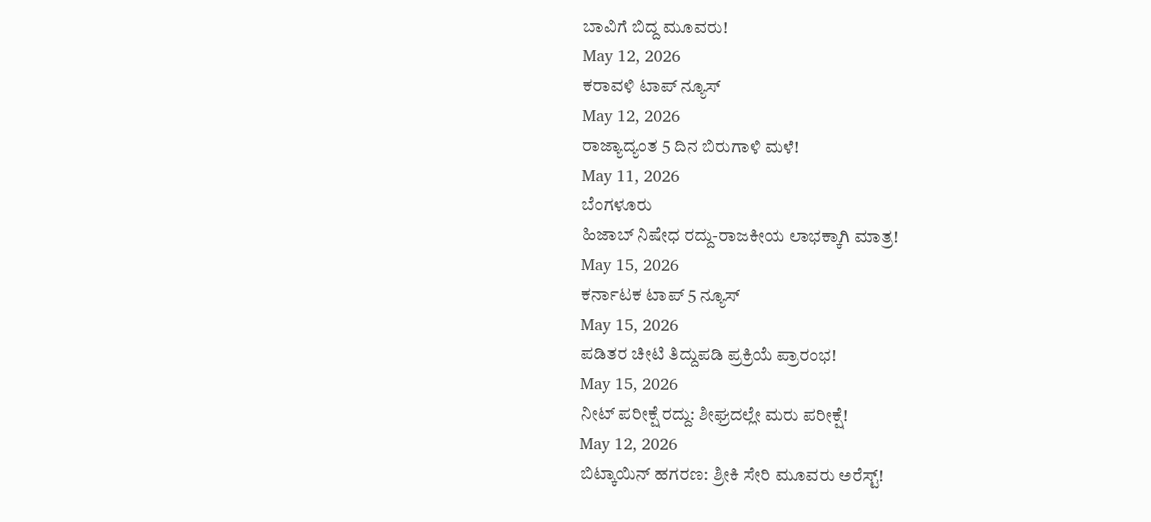ಬಾವಿಗೆ ಬಿದ್ದ ಮೂವರು!
May 12, 2026
ಕರಾವಳಿ ಟಾಪ್ ನ್ಯೂಸ್
May 12, 2026
ರಾಜ್ಯಾದ್ಯಂತ 5 ದಿನ ಬಿರುಗಾಳಿ ಮಳೆ!
May 11, 2026
ಬೆಂಗಳೂರು
ಹಿಜಾಬ್ ನಿಷೇಧ ರದ್ದು-ರಾಜಕೀಯ ಲಾಭಕ್ಕಾಗಿ ಮಾತ್ರ!
May 15, 2026
ಕರ್ನಾಟಕ ಟಾಪ್ 5 ನ್ಯೂಸ್
May 15, 2026
ಪಡಿತರ ಚೀಟಿ ತಿದ್ದುಪಡಿ ಪ್ರಕ್ರಿಯೆ ಪ್ರಾರಂಭ!
May 15, 2026
ನೀಟ್ ಪರೀಕ್ಷೆ ರದ್ದು: ಶೀಘ್ರದಲ್ಲೇ ಮರು ಪರೀಕ್ಷೆ!
May 12, 2026
ಬಿಟ್ಕಾಯಿನ್ ಹಗರಣ: ಶ್ರೀಕಿ ಸೇರಿ ಮೂವರು ಅರೆಸ್ಟ್!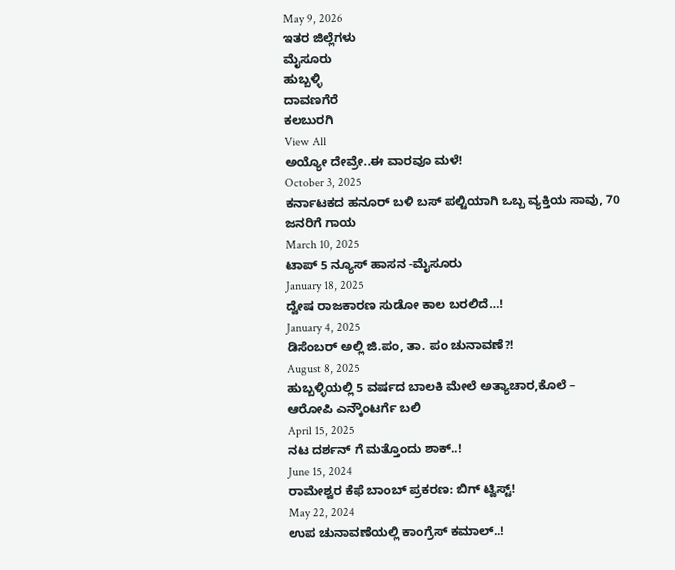May 9, 2026
ಇತರ ಜಿಲ್ಲೆಗಳು
ಮೈಸೂರು
ಹುಬ್ಬಳ್ಳಿ
ದಾವಣಗೆರೆ
ಕಲಬುರಗಿ
View All
ಅಯ್ಯೋ ದೇವ್ರೇ..ಈ ವಾರವೂ ಮಳೆ!
October 3, 2025
ಕರ್ನಾಟಕದ ಹನೂರ್ ಬಳಿ ಬಸ್ ಪಲ್ಟಿಯಾಗಿ ಒಬ್ಬ ವ್ಯಕ್ತಿಯ ಸಾವು, 70 ಜನರಿಗೆ ಗಾಯ
March 10, 2025
ಟಾಪ್ 5 ನ್ಯೂಸ್ ಹಾಸನ -ಮೈಸೂರು
January 18, 2025
ದ್ವೇಷ ರಾಜಕಾರಣ ಸುಡೋ ಕಾಲ ಬರಲಿದೆ…!
January 4, 2025
ಡಿಸೆಂಬರ್ ಅಲ್ಲಿ ಜಿ.ಪಂ, ತಾ. ಪಂ ಚುನಾವಣೆ?!
August 8, 2025
ಹುಬ್ಬಳ್ಳಿಯಲ್ಲಿ 5 ವರ್ಷದ ಬಾಲಕಿ ಮೇಲೆ ಅತ್ಯಾಚಾರ,ಕೊಲೆ – ಆರೋಪಿ ಎನ್ಕೌಂಟರ್ಗೆ ಬಲಿ
April 15, 2025
ನಟ ದರ್ಶನ್ ಗೆ ಮತ್ತೊಂದು ಶಾಕ್..!
June 15, 2024
ರಾಮೇಶ್ವರ ಕೆಫೆ ಬಾಂಬ್ ಪ್ರಕರಣ: ಬಿಗ್ ಟ್ವಿಸ್ಟ್!
May 22, 2024
ಉಪ ಚುನಾವಣೆಯಲ್ಲಿ ಕಾಂಗ್ರೆಸ್ ಕಮಾಲ್..!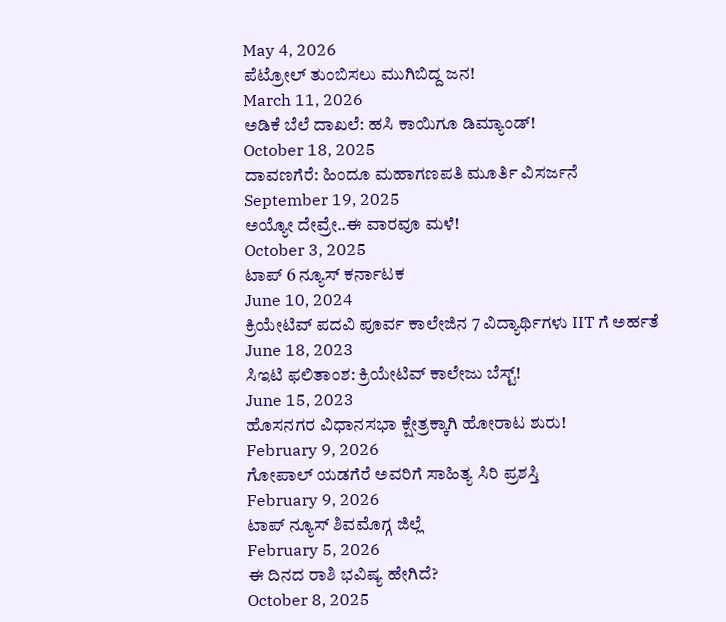May 4, 2026
ಪೆಟ್ರೋಲ್ ತುಂಬಿಸಲು ಮುಗಿಬಿದ್ದ ಜನ!
March 11, 2026
ಅಡಿಕೆ ಬೆಲೆ ದಾಖಲೆ: ಹಸಿ ಕಾಯಿಗೂ ಡಿಮ್ಯಾಂಡ್!
October 18, 2025
ದಾವಣಗೆರೆ: ಹಿಂದೂ ಮಹಾಗಣಪತಿ ಮೂರ್ತಿ ವಿಸರ್ಜನೆ
September 19, 2025
ಅಯ್ಯೋ ದೇವ್ರೇ..ಈ ವಾರವೂ ಮಳೆ!
October 3, 2025
ಟಾಪ್ 6 ನ್ಯೂಸ್ ಕರ್ನಾಟಕ
June 10, 2024
ಕ್ರಿಯೇಟಿವ್ ಪದವಿ ಪೂರ್ವ ಕಾಲೇಜಿನ 7 ವಿದ್ಯಾರ್ಥಿಗಳು IIT ಗೆ ಅರ್ಹತೆ
June 18, 2023
ಸಿಇಟಿ ಫಲಿತಾಂಶ: ಕ್ರಿಯೇಟಿವ್ ಕಾಲೇಜು ಬೆಸ್ಟ್!
June 15, 2023
ಹೊಸನಗರ ವಿಧಾನಸಭಾ ಕ್ಷೇತ್ರಕ್ಕಾಗಿ ಹೋರಾಟ ಶುರು!
February 9, 2026
ಗೋಪಾಲ್ ಯಡಗೆರೆ ಅವರಿಗೆ ಸಾಹಿತ್ಯ ಸಿರಿ ಪ್ರಶಸ್ತಿ
February 9, 2026
ಟಾಪ್ ನ್ಯೂಸ್ ಶಿವಮೊಗ್ಗ ಜಿಲ್ಲೆ
February 5, 2026
ಈ ದಿನದ ರಾಶಿ ಭವಿಷ್ಯ ಹೇಗಿದೆ?
October 8, 2025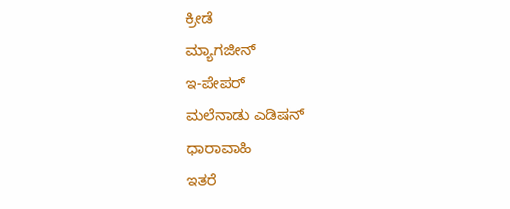ಕ್ರೀಡೆ
ಮ್ಯಾಗಜೀನ್
ಇ-ಪೇಪರ್
ಮಲೆನಾಡು ಎಡಿಷನ್
ಧಾರಾವಾಹಿ
ಇತರೆ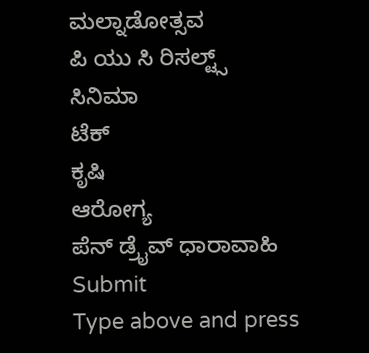ಮಲ್ನಾಡೋತ್ಸವ
ಪಿ ಯು ಸಿ ರಿಸಲ್ಟ್ಸ್
ಸಿನಿಮಾ
ಟೆಕ್
ಕೃಷಿ
ಆರೋಗ್ಯ
ಪೆನ್ ಡ್ರೈವ್ ಧಾರಾವಾಹಿ
Submit
Type above and press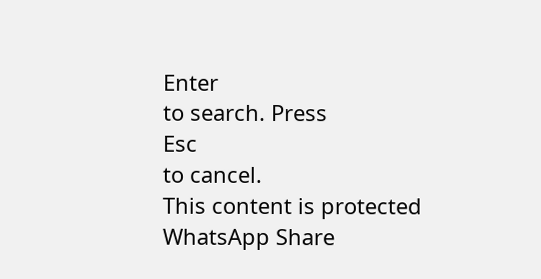Enter
to search. Press
Esc
to cancel.
This content is protected
WhatsApp Share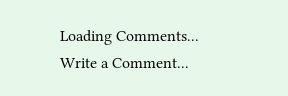Loading Comments...
Write a Comment...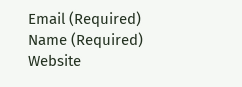Email (Required)
Name (Required)
Website